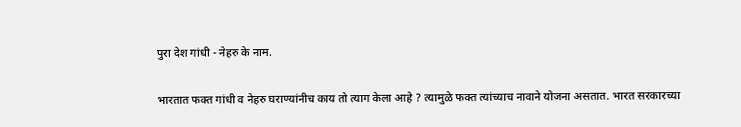पुरा देश गांधी - नेहरु के नाम.

भारतात फक्त गांधी व नेहरु घराण्यांनीच काय तो त्याग केला आहे ? त्यामुळे फक्त त्यांच्याच नावाने योजना असतात. भारत सरकारच्या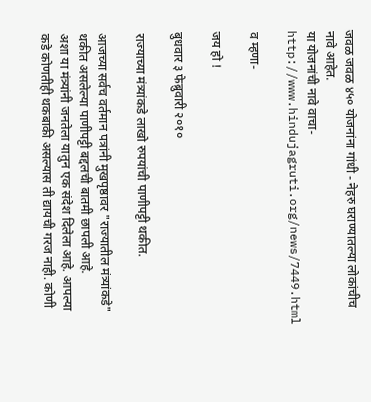जवळ जवळ ४५० योजनांना गांधी - नेहरु घराण्यातल्या लोकांचीच नावे आहेत.
या योजनांची नावे वाचा-
http://www.hindujagruti.org/news/7449.html

व म्हणा-

जय हो !

बुधवार ३ फेब्रुवारी २०१०

राज्याच्या मंत्र्यांकडे लाखो रुपयांची पाणीपट्टी थकीत.

आजच्या सर्वच वर्तमान पत्रांनी मुखपृष्ठावर "राज्यातील मंत्र्यांकडे" थकीत असलेल्या पाणीपट्टी बद्दलची बातमी छापली आहे.
अशा या मंत्र्यांनी जनतेला यातुन एक संदेश दिलेला आहे. आपल्या कडे कोणतीही थकबाकी असल्यास ती द्यायची गरज नाही. कोणी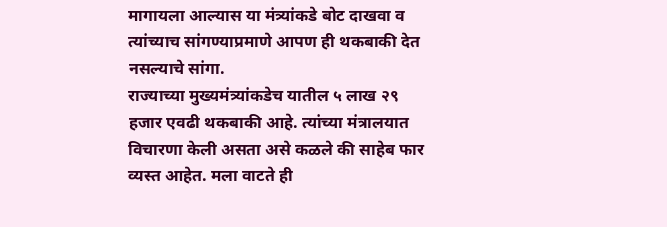मागायला आल्यास या मंत्र्यांकडे बोट दाखवा व त्यांच्याच सांगण्याप्रमाणे आपण ही थकबाकी देत नसल्याचे सांगा.
राज्याच्या मुख्यमंत्र्यांकडेच यातील ५ लाख २९ हजार एवढी थकबाकी आहे. त्यांच्या मंत्रालयात विचारणा केली असता असे कळले की साहेब फार व्यस्त आहेत. मला वाटते ही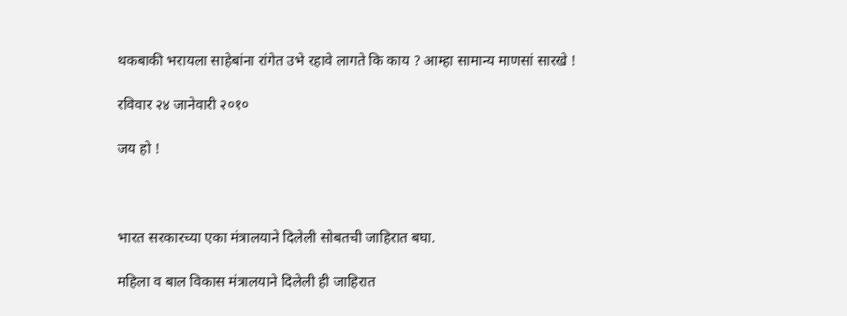थकबाकी भरायला साहेबांना रांगेत उभे रहावे लागते कि काय ? आम्हा सामान्य माणसां सारखे !

रविवार २४ जानेवारी २०१०

जय हो !



भारत सरकारच्या एका मंत्रालयाने दिलेली सोबतची जाहिरात बघा.

महिला व बाल विकास मंत्रालयाने दिलेली ही जाहिरात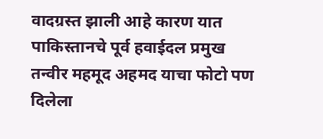वादग्रस्त झाली आहे कारण यात पाकिस्तानचे पूर्व हवाईदल प्रमुख तन्वीर महमूद अहमद याचा फोटो पण दिलेला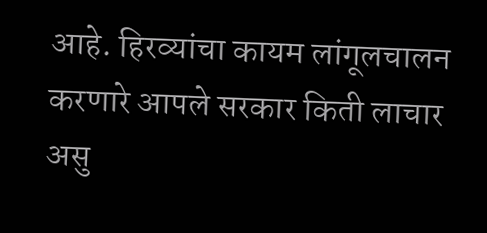आहे. हिरव्यांचा कायम लांगूलचालन करणारे आपले सरकार किती लाचार असु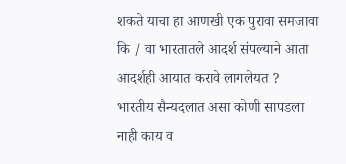शकते याचा हा आणखी एक पुरावा समजावा कि / वा भारतातले आदर्श संपल्याने आता आदर्शही आयात करावे लागलेयत ?
भारतीय सैन्यदलात असा कोणी सापडला नाही काय व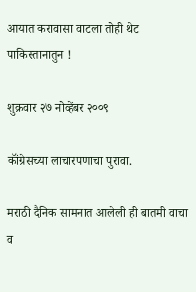आयात करावासा वाटला तोही थेट पाकिस्तानातुन !

शुक्रवार २७ नोव्हेंबर २००९

कॉंग्रेसच्या लाचारपणाचा पुरावा.

मराठी दैनिक सामनात आलेली ही बातमी वाचा व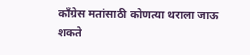कॉंग्रेस मतांसाठी कोणत्या थराला जाऊ शकते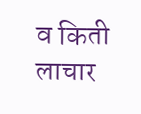व किती लाचार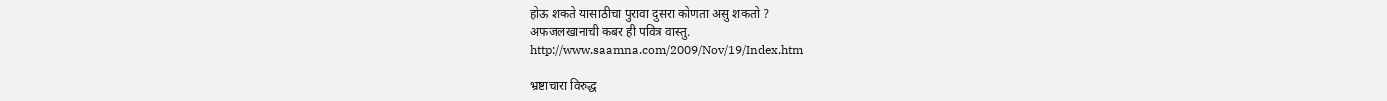होऊ शकते यासाठीचा पुरावा दुसरा कोणता असु शकतो ?
अफजलखानाची कबर ही पवित्र वास्तु.
http://www.saamna.com/2009/Nov/19/Index.htm

भ्रष्टाचारा विरुद्ध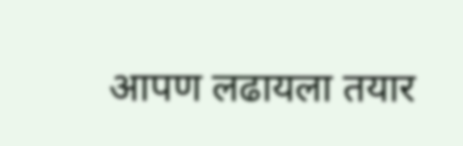आपण लढायला तयार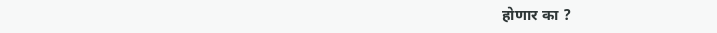होणार का ?